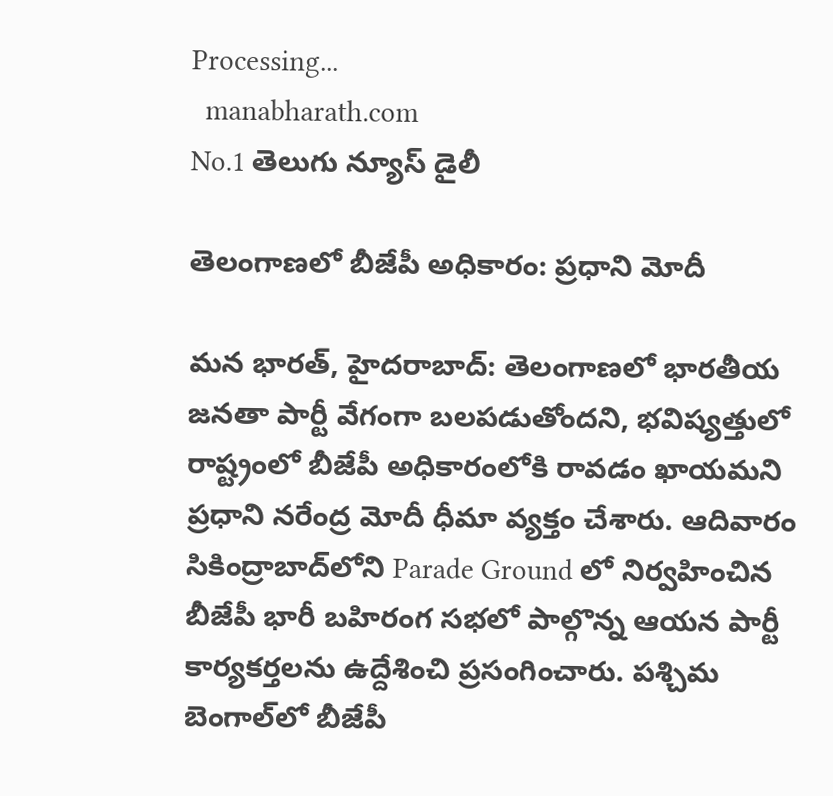Processing...
  manabharath.com
No.1 తెలుగు న్యూస్ డైలీ

తెలంగాణలో బీజేపీ అధికారం: ప్రధాని మోదీ

మన భారత్, హైదరాబాద్: తెలంగాణలో భారతీయ జనతా పార్టీ వేగంగా బలపడుతోందని, భవిష్యత్తులో రాష్ట్రంలో బీజేపీ అధికారంలోకి రావడం ఖాయమని ప్రధాని నరేంద్ర మోదీ ధీమా వ్యక్తం చేశారు. ఆదివారం సికింద్రాబాద్‌లోని Parade Ground లో నిర్వహించిన బీజేపీ భారీ బహిరంగ సభలో పాల్గొన్న ఆయన పార్టీ కార్యకర్తలను ఉద్దేశించి ప్రసంగించారు. పశ్చిమ బెంగాల్‌లో బీజేపీ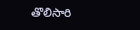తొలిసారి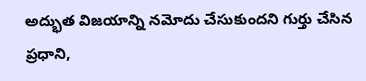అద్భుత విజయాన్ని నమోదు చేసుకుందని గుర్తు చేసిన ప్రధాని,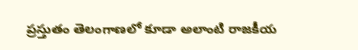ప్రస్తుతం తెలంగాణలో కూడా అలాంటి రాజకీయ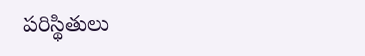పరిస్థితులు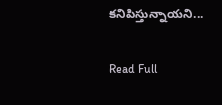కనిపిస్తున్నాయని...

Read Full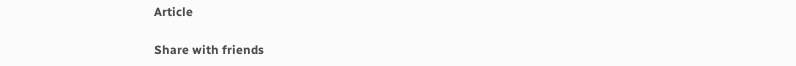Article

Share with friends